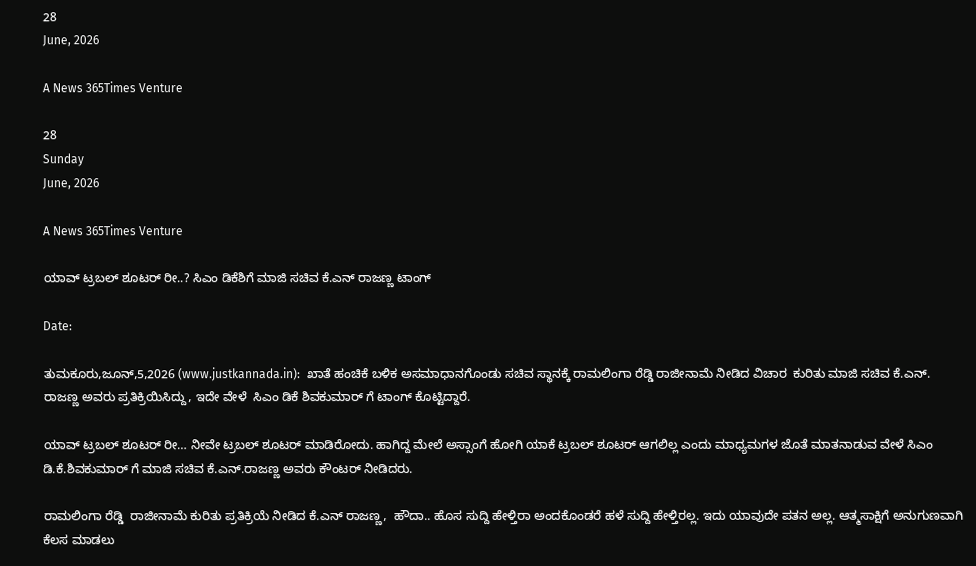28
June, 2026

A News 365Times Venture

28
Sunday
June, 2026

A News 365Times Venture

ಯಾವ್ ಟ್ರಬಲ್ ಶೂಟರ್ ರೀ..? ಸಿಎಂ ಡಿಕೆಶಿಗೆ ಮಾಜಿ ಸಚಿವ ಕೆ.ಎನ್ ರಾಜಣ್ಣ ಟಾಂಗ್

Date:

ತುಮಕೂರು,ಜೂನ್,5,2026 (www.justkannada.in):  ಖಾತೆ ಹಂಚಿಕೆ ಬಳಿಕ ಅಸಮಾಧಾನಗೊಂಡು ಸಚಿವ ಸ್ಥಾನಕ್ಕೆ ರಾಮಲಿಂಗಾ ರೆಡ್ಡಿ ರಾಜೀನಾಮೆ ನೀಡಿದ ವಿಚಾರ  ಕುರಿತು ಮಾಜಿ ಸಚಿವ ಕೆ.ಎನ್. ರಾಜಣ್ಣ ಅವರು ಪ್ರತಿಕ್ರಿಯಿಸಿದ್ದು, ಇದೇ ವೇಳೆ  ಸಿಎಂ ಡಿಕೆ ಶಿವಕುಮಾರ್ ಗೆ ಟಾಂಗ್ ಕೊಟ್ಟಿದ್ದಾರೆ.

ಯಾವ್ ಟ್ರಬಲ್ ಶೂಟರ್ ರೀ… ನೀವೇ ಟ್ರಬಲ್ ಶೂಟರ್ ಮಾಡಿರೋದು. ಹಾಗಿದ್ದ ಮೇಲೆ ಅಸ್ಸಾಂಗೆ ಹೋಗಿ ಯಾಕೆ ಟ್ರಬಲ್ ಶೂಟರ್ ಆಗಲಿಲ್ಲ ಎಂದು ಮಾಧ್ಯಮಗಳ ಜೊತೆ ಮಾತನಾಡುವ ವೇಳೆ ಸಿಎಂ ಡಿ.ಕೆ.ಶಿವಕುಮಾರ್ ಗೆ ಮಾಜಿ ಸಚಿವ ಕೆ.ಎನ್.ರಾಜಣ್ಣ ಅವರು ಕೌಂಟರ್ ನೀಡಿದರು.

ರಾಮಲಿಂಗಾ ರೆಡ್ಡಿ  ರಾಜೀನಾಮೆ ಕುರಿತು ಪ್ರತಿಕ್ರಿಯೆ ನೀಡಿದ ಕೆ.ಎನ್ ರಾಜಣ್ಣ,  ಹೌದಾ.. ಹೊಸ ಸುದ್ದಿ ಹೇಳ್ತಿರಾ ಅಂದಕೊಂಡರೆ ಹಳೆ ಸುದ್ದಿ ಹೇಳ್ತಿರಲ್ಲ. ಇದು ಯಾವುದೇ ಪತನ ಅಲ್ಲ. ಆತ್ಮಸಾಕ್ಷಿಗೆ ಅನುಗುಣವಾಗಿ ಕೆಲಸ ಮಾಡಲು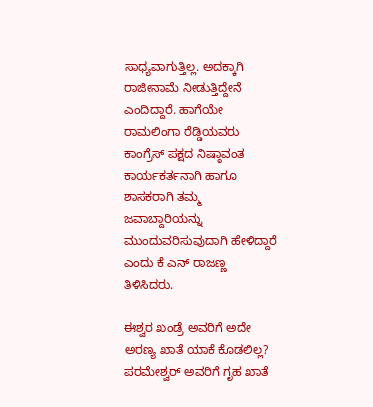ಸಾಧ್ಯವಾಗುತ್ತಿಲ್ಲ. ಅದಕ್ಕಾಗಿ ರಾಜೀನಾಮೆ ನೀಡುತ್ತಿದ್ದೇನೆ ಎಂದಿದ್ದಾರೆ. ಹಾಗೆಯೇ ರಾಮಲಿಂಗಾ ರೆಡ್ಡಿಯವರು ಕಾಂಗ್ರೆಸ್ ಪಕ್ಷದ ನಿಷ್ಠಾವಂತ ಕಾರ್ಯಕರ್ತನಾಗಿ ಹಾಗೂ ಶಾಸಕರಾಗಿ ತಮ್ಮ ಜವಾಬ್ದಾರಿಯನ್ನು ಮುಂದುವರಿಸುವುದಾಗಿ ಹೇಳಿದ್ದಾರೆ ಎಂದು ಕೆ ಎನ್‌ ರಾಜಣ್ಣ  ತಿಳಿಸಿದರು.

ಈಶ್ವರ ಖಂಡ್ರೆ ಅವರಿಗೆ ಅದೇ ಅರಣ್ಯ ಖಾತೆ ಯಾಕೆ ಕೊಡಲಿಲ್ಲ? ಪರಮೇಶ್ವರ್ ಅವರಿಗೆ ಗೃಹ ಖಾತೆ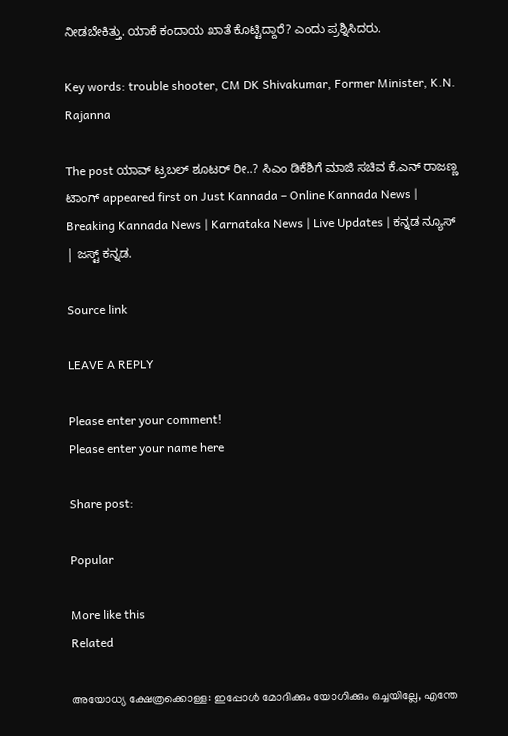ನೀಡಬೇಕಿತ್ತು. ಯಾಕೆ ಕಂದಾಯ ಖಾತೆ ಕೊಟ್ಟಿದ್ದಾರೆ? ಎಂದು ಪ್ರಶ್ನಿಸಿದರು.

Key words: trouble shooter, CM DK Shivakumar, Former Minister, K.N. Rajanna

The post ಯಾವ್ ಟ್ರಬಲ್ ಶೂಟರ್ ರೀ..? ಸಿಎಂ ಡಿಕೆಶಿಗೆ ಮಾಜಿ ಸಚಿವ ಕೆ.ಎನ್ ರಾಜಣ್ಣ ಟಾಂಗ್ appeared first on Just Kannada – Online Kannada News | Breaking Kannada News | Karnataka News | Live Updates | ಕನ್ನಡ ನ್ಯೂಸ್ | ಜಸ್ಟ್ ಕನ್ನಡ.

Source link

LEAVE A REPLY

Please enter your comment!
Please enter your name here

Share post:

Popular

More like this
Related

അയോധ്യ ക്ഷേത്രക്കൊള്ള: ഇപ്പോള്‍ മോദിക്കും യോഗിക്കും ഒച്ചയില്ലേ, എന്തേ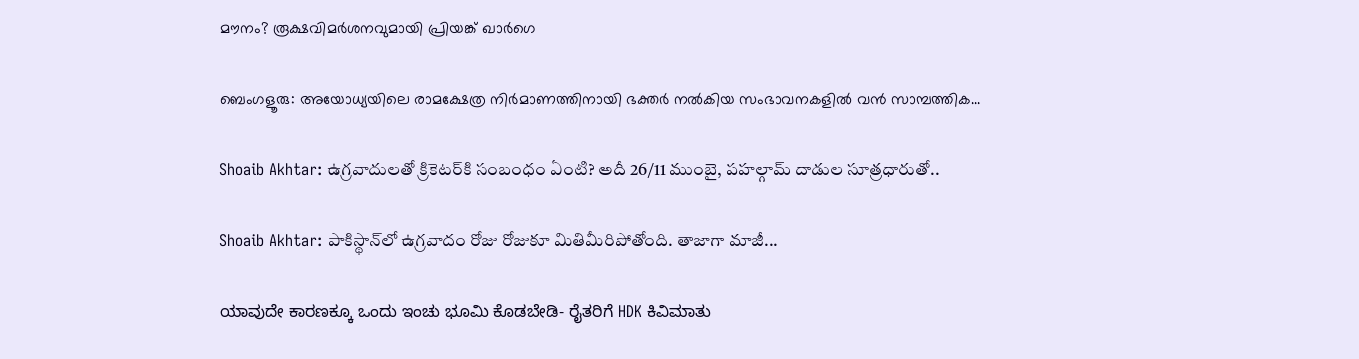മൗനം? രൂക്ഷവിമര്‍ശനവുമായി പ്രിയങ്ക് ഖാര്‍ഗെ

ബെംഗളൂരു: അയോധ്യയിലെ രാമക്ഷേത്ര നിര്‍മാണത്തിനായി ഭക്തര്‍ നല്‍കിയ സംഭാവനകളില്‍ വന്‍ സാമ്പത്തിക...

Shoaib Akhtar: ఉగ్రవాదులతో క్రికెటర్‌కి సంబంధం ఏంటి? అదీ 26/11 ముంబై, పహల్గామ్ దాడుల సూత్రధారుతో..

Shoaib Akhtar: పాకిస్థాన్‌లో ఉగ్రవాదం రోజు రోజుకూ మితిమీరిపోతోంది. తాజాగా మాజీ...

ಯಾವುದೇ ಕಾರಣಕ್ಕೂ ಒಂದು ಇಂಚು ಭೂಮಿ ಕೊಡಬೇಡಿ- ರೈತರಿಗೆ HDK ಕಿವಿಮಾತು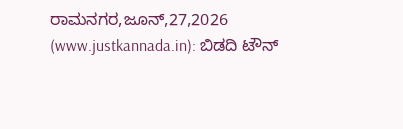ರಾಮನಗರ,ಜೂನ್,27,2026 (www.justkannada.in): ಬಿಡದಿ ಟೌನ್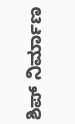ಶಿಪ್ ನಿರ್ಮಾಣ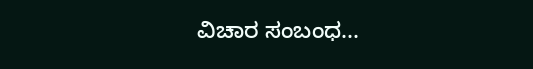ವಿಚಾರ ಸಂಬಂಧ...